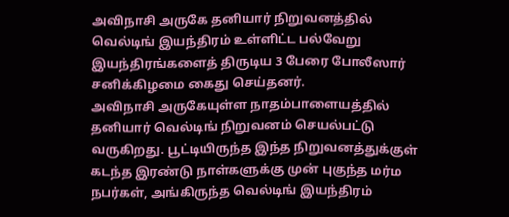அவிநாசி அருகே தனியார் நிறுவனத்தில் வெல்டிங் இயந்திரம் உள்ளிட்ட பல்வேறு இயந்திரங்களைத் திருடிய 3 பேரை போலீஸார் சனிக்கிழமை கைது செய்தனர்.
அவிநாசி அருகேயுள்ள நாதம்பாளையத்தில் தனியார் வெல்டிங் நிறுவனம் செயல்பட்டு வருகிறது. பூட்டியிருந்த இந்த நிறுவனத்துக்குள் கடந்த இரண்டு நாள்களுக்கு முன் புகுந்த மர்ம நபர்கள், அங்கிருந்த வெல்டிங் இயந்திரம்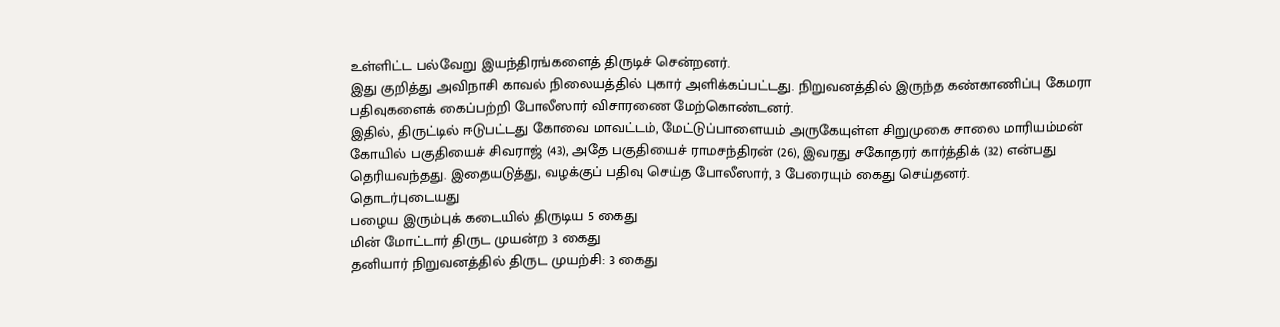உள்ளிட்ட பல்வேறு இயந்திரங்களைத் திருடிச் சென்றனர்.
இது குறித்து அவிநாசி காவல் நிலையத்தில் புகார் அளிக்கப்பட்டது. நிறுவனத்தில் இருந்த கண்காணிப்பு கேமரா பதிவுகளைக் கைப்பற்றி போலீஸார் விசாரணை மேற்கொண்டனர்.
இதில், திருட்டில் ஈடுபட்டது கோவை மாவட்டம், மேட்டுப்பாளையம் அருகேயுள்ள சிறுமுகை சாலை மாரியம்மன் கோயில் பகுதியைச் சிவராஜ் (43), அதே பகுதியைச் ராமசந்திரன் (26), இவரது சகோதரர் கார்த்திக் (32) என்பது தெரியவந்தது. இதையடுத்து, வழக்குப் பதிவு செய்த போலீஸார், 3 பேரையும் கைது செய்தனர்.
தொடர்புடையது
பழைய இரும்புக் கடையில் திருடிய 5 கைது
மின் மோட்டார் திருட முயன்ற 3 கைது
தனியார் நிறுவனத்தில் திருட முயற்சி: 3 கைது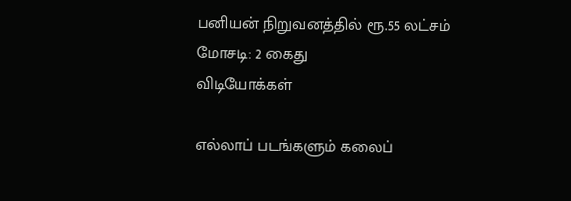பனியன் நிறுவனத்தில் ரூ.55 லட்சம் மோசடி: 2 கைது
விடியோக்கள்

எல்லாப் படங்களும் கலைப்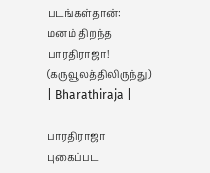படங்கள்தான்: மனம் திறந்த பாரதிராஜா! (கருவூலத்திலிருந்து) | Bharathiraja |

பாரதிராஜா புகைப்பட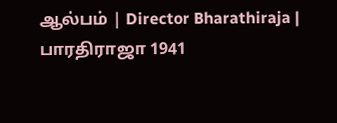ஆல்பம் | Director Bharathiraja | பாரதிராஜா 1941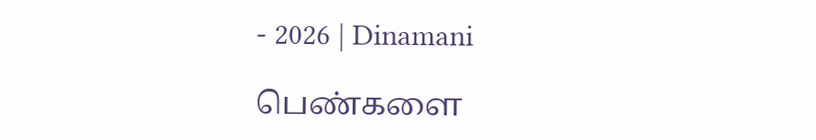- 2026 | Dinamani

பெண்களை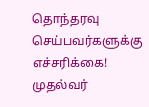தொந்தரவு செய்பவர்களுக்கு எச்சரிக்கை! முதல்வர்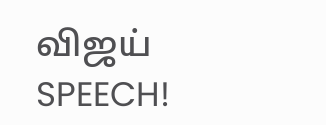விஜய் SPEECH!